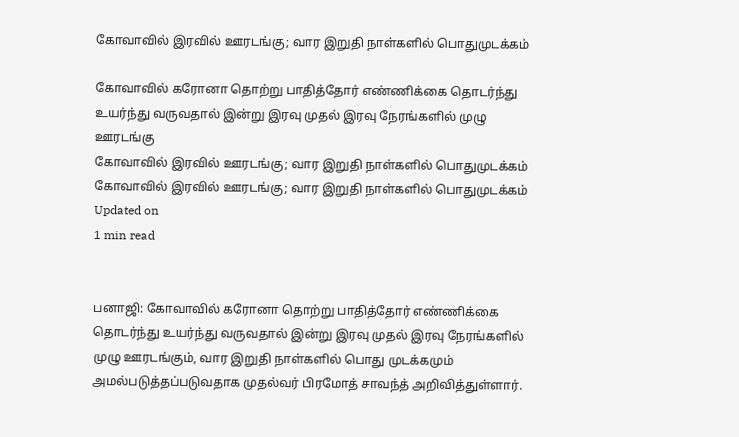கோவாவில் இரவில் ஊரடங்கு; வார இறுதி நாள்களில் பொதுமுடக்கம்

கோவாவில் கரோனா தொற்று பாதித்தோர் எண்ணிக்கை தொடர்ந்து உயர்ந்து வருவதால் இன்று இரவு முதல் இரவு நேரங்களில் முழு ஊரடங்கு
கோவாவில் இரவில் ஊரடங்கு; வார இறுதி நாள்களில் பொதுமுடக்கம்
கோவாவில் இரவில் ஊரடங்கு; வார இறுதி நாள்களில் பொதுமுடக்கம்
Updated on
1 min read


பனாஜி: கோவாவில் கரோனா தொற்று பாதித்தோர் எண்ணிக்கை தொடர்ந்து உயர்ந்து வருவதால் இன்று இரவு முதல் இரவு நேரங்களில் முழு ஊரடங்கும், வார இறுதி நாள்களில் பொது முடக்கமும் அமல்படுத்தப்படுவதாக முதல்வர் பிரமோத் சாவந்த் அறிவித்துள்ளார்.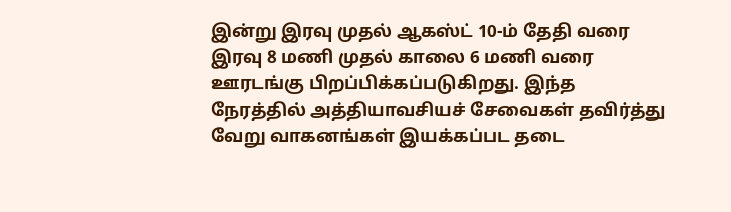இன்று இரவு முதல் ஆகஸ்ட் 10-ம் தேதி வரை இரவு 8 மணி முதல் காலை 6 மணி வரை ஊரடங்கு பிறப்பிக்கப்படுகிறது. இந்த நேரத்தில் அத்தியாவசியச் சேவைகள் தவிர்த்து வேறு வாகனங்கள் இயக்கப்பட தடை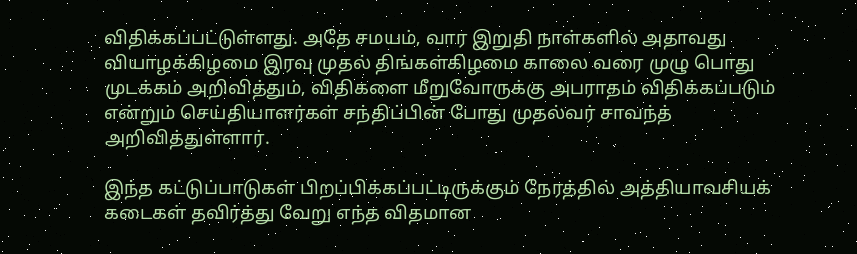விதிக்கப்பட்டுள்ளது. அதே சமயம், வார இறுதி நாள்களில் அதாவது வியாழக்கிழமை இரவு முதல் திங்கள்கிழமை காலை வரை முழு பொது முடக்கம் அறிவித்தும், விதிகளை மீறுவோருக்கு அபராதம் விதிக்கப்படும் என்றும் செய்தியாளர்கள் சந்திப்பின் போது முதல்வர் சாவந்த் அறிவித்துள்ளார்.

இந்த கட்டுப்பாடுகள் பிறப்பிக்கப்பட்டிருக்கும் நேரத்தில் அத்தியாவசியக் கடைகள் தவிர்த்து வேறு எந்த விதமான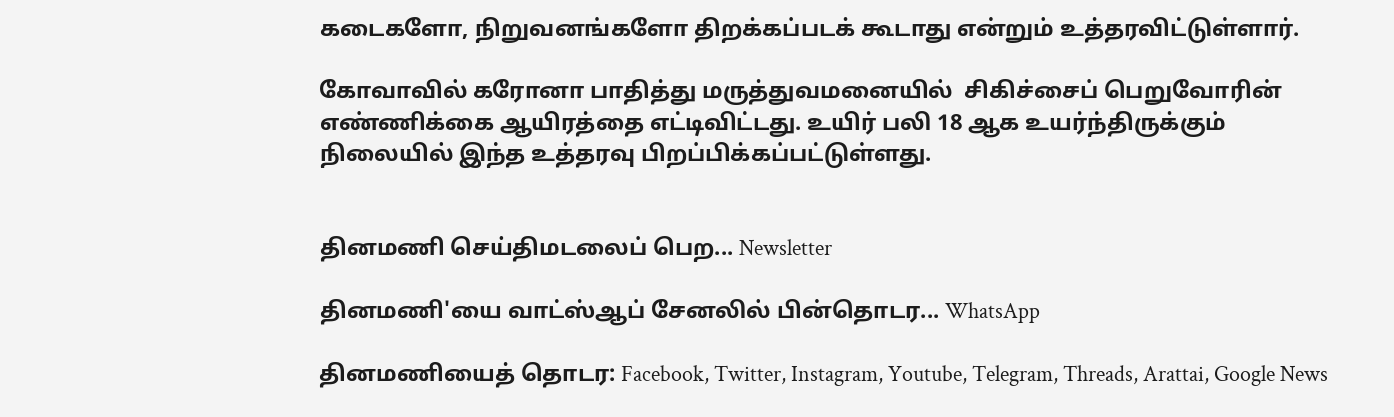கடைகளோ, நிறுவனங்களோ திறக்கப்படக் கூடாது என்றும் உத்தரவிட்டுள்ளார்.

கோவாவில் கரோனா பாதித்து மருத்துவமனையில்  சிகிச்சைப் பெறுவோரின் எண்ணிக்கை ஆயிரத்தை எட்டிவிட்டது. உயிர் பலி 18 ஆக உயர்ந்திருக்கும் நிலையில் இந்த உத்தரவு பிறப்பிக்கப்பட்டுள்ளது.


தினமணி செய்திமடலைப் பெற... Newsletter

தினமணி'யை வாட்ஸ்ஆப் சேனலில் பின்தொடர... WhatsApp

தினமணியைத் தொடர: Facebook, Twitter, Instagram, Youtube, Telegram, Threads, Arattai, Google News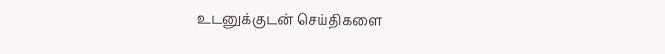உடனுக்குடன் செய்திகளை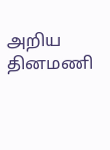அறிய தினமணி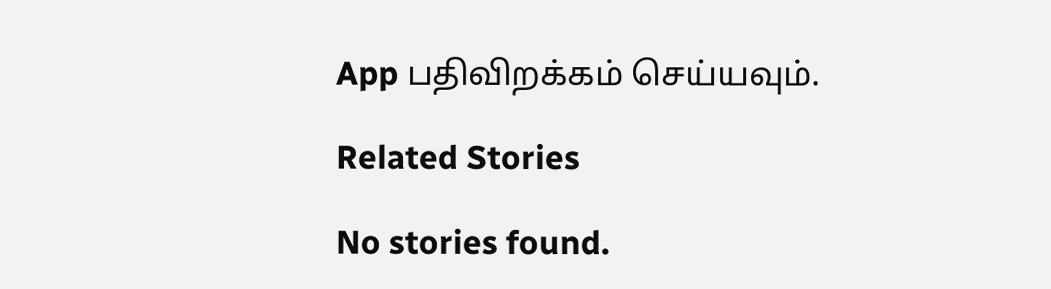App பதிவிறக்கம் செய்யவும்.

Related Stories

No stories found.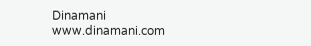Dinamani
www.dinamani.com